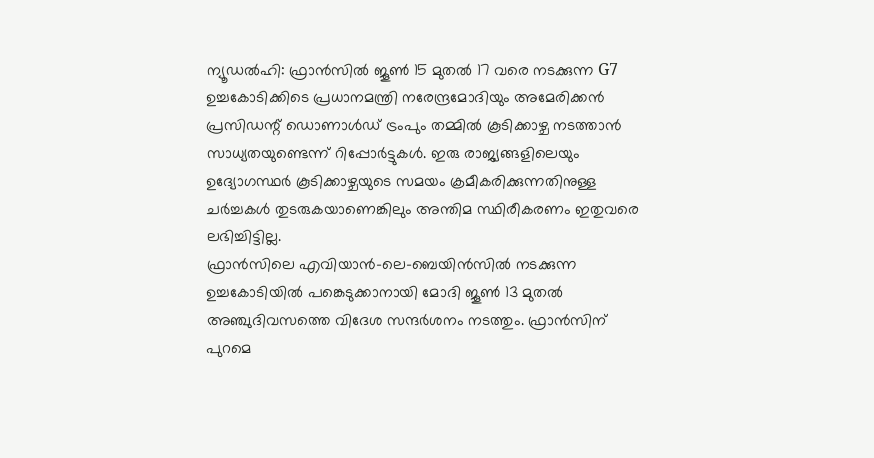ന്യൂഡൽഹി: ഫ്രാൻസിൽ ജൂൺ 15 മുതൽ 17 വരെ നടക്കുന്ന G7 ഉച്ചകോടിക്കിടെ പ്രധാനമന്ത്രി നരേന്ദ്രമോദിയും അമേരിക്കൻ പ്രസിഡന്റ് ഡൊണാൾഡ് ട്രംപും തമ്മിൽ കൂടിക്കാഴ്ച നടത്താൻ സാധ്യതയുണ്ടെന്ന് റിപ്പോർട്ടുകൾ. ഇരു രാജ്യങ്ങളിലെയും ഉദ്യോഗസ്ഥർ കൂടിക്കാഴ്ചയുടെ സമയം ക്രമീകരിക്കുന്നതിനുള്ള ചർച്ചകൾ തുടരുകയാണെങ്കിലും അന്തിമ സ്ഥിരീകരണം ഇതുവരെ ലഭിച്ചിട്ടില്ല.
ഫ്രാൻസിലെ എവിയാൻ-ലെ-ബെയിൻസിൽ നടക്കുന്ന ഉച്ചകോടിയിൽ പങ്കെടുക്കാനായി മോദി ജൂൺ 13 മുതൽ അഞ്ചുദിവസത്തെ വിദേശ സന്ദർശനം നടത്തും. ഫ്രാൻസിന് പുറമെ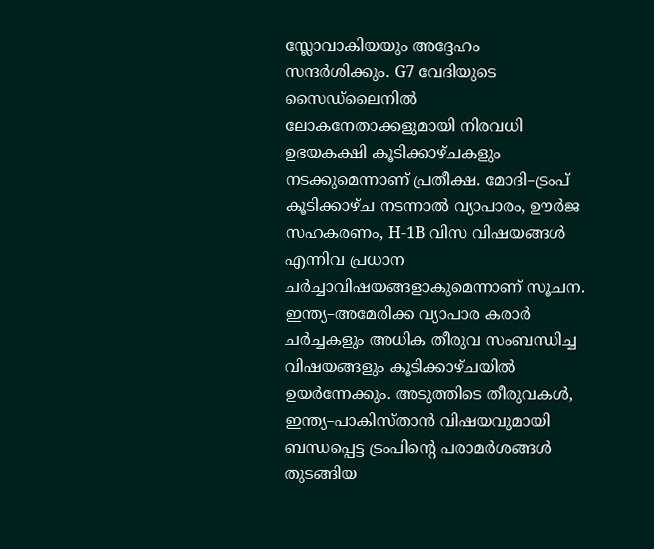സ്ലോവാകിയയും അദ്ദേഹം സന്ദർശിക്കും. G7 വേദിയുടെ സൈഡ്ലൈനിൽ ലോകനേതാക്കളുമായി നിരവധി ഉഭയകക്ഷി കൂടിക്കാഴ്ചകളും നടക്കുമെന്നാണ് പ്രതീക്ഷ. മോദി–ട്രംപ് കൂടിക്കാഴ്ച നടന്നാൽ വ്യാപാരം, ഊർജ സഹകരണം, H-1B വിസ വിഷയങ്ങൾ എന്നിവ പ്രധാന ചർച്ചാവിഷയങ്ങളാകുമെന്നാണ് സൂചന.
ഇന്ത്യ–അമേരിക്ക വ്യാപാര കരാർ ചർച്ചകളും അധിക തീരുവ സംബന്ധിച്ച വിഷയങ്ങളും കൂടിക്കാഴ്ചയിൽ ഉയർന്നേക്കും. അടുത്തിടെ തീരുവകൾ, ഇന്ത്യ–പാകിസ്താൻ വിഷയവുമായി ബന്ധപ്പെട്ട ട്രംപിന്റെ പരാമർശങ്ങൾ തുടങ്ങിയ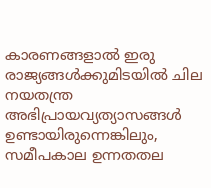കാരണങ്ങളാൽ ഇരു രാജ്യങ്ങൾക്കുമിടയിൽ ചില നയതന്ത്ര അഭിപ്രായവ്യത്യാസങ്ങൾ ഉണ്ടായിരുന്നെങ്കിലും, സമീപകാല ഉന്നതതല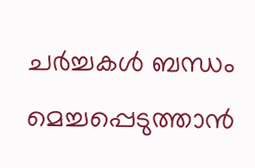ചർച്ചകൾ ബന്ധം മെച്ചപ്പെടുത്താൻ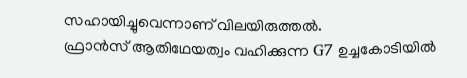സഹായിച്ചുവെന്നാണ് വിലയിരുത്തൽ.
ഫ്രാൻസ് ആതിഥേയത്വം വഹിക്കുന്ന G7 ഉച്ചകോടിയിൽ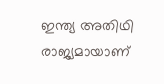ഇന്ത്യ അതിഥി രാജ്യമായാണ്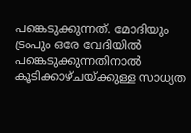പങ്കെടുക്കുന്നത്. മോദിയും ട്രംപും ഒരേ വേദിയിൽ പങ്കെടുക്കുന്നതിനാൽ കൂടിക്കാഴ്ചയ്ക്കുള്ള സാധ്യത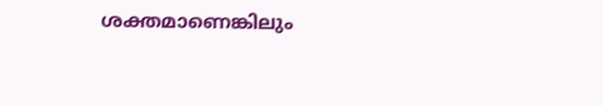ശക്തമാണെങ്കിലും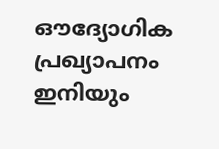ഔദ്യോഗിക പ്രഖ്യാപനം ഇനിയും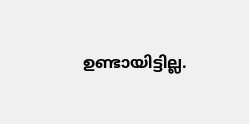ഉണ്ടായിട്ടില്ല.